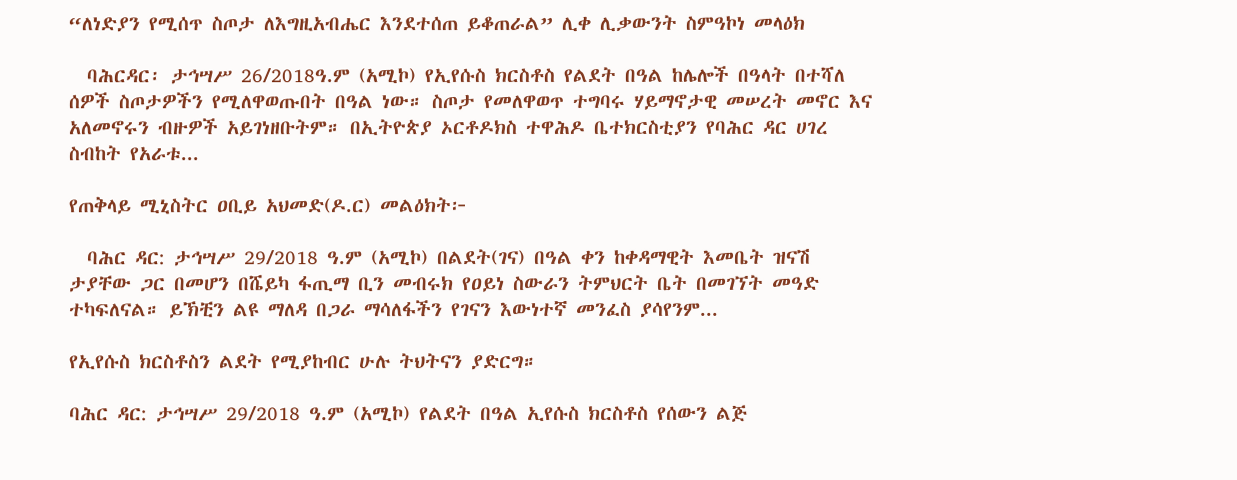“ለነድያን የሚሰጥ ስጦታ ለእግዚአብሔር እንደተሰጠ ይቆጠራል” ሊቀ ሊቃውንት ስምዓኮነ መላዕክ

  ባሕርዳር፡ ታኅሣሥ 26/2018ዓ.ም (አሚኮ) የኢየሱስ ክርስቶስ የልደት በዓል ከሌሎች በዓላት በተሻለ ሰዎች ስጦታዎችን የሚለዋወጡበት በዓል ነው። ስጦታ የመለዋወጥ ተግባሩ ሃይማኖታዊ መሠረት መኖር እና አለመኖሩን ብዙዎች አይገነዘቡትም። በኢትዮጵያ ኦርቶዶክስ ተዋሕዶ ቤተክርስቲያን የባሕር ዳር ሀገረ ስብከት የአራቱ...

የጠቅላይ ሚኒስትር ዐቢይ አህመድ(ዶ.ር) መልዕክት፦

  ባሕር ዳር: ታኅሣሥ 29/2018 ዓ.ም (አሚኮ) በልደት(ገና) በዓል ቀን ከቀዳማዊት እመቤት ዝናሽ ታያቸው ጋር በመሆን በሼይካ ፋጢማ ቢን መብሩክ የዐይነ ስውራን ትምህርት ቤት በመገኘት መዓድ ተካፍለናል። ይኽቺን ልዩ ማለዳ በጋራ ማሳለፋችን የገናን እውነተኛ መንፈስ ያሳየንም...

የኢየሱስ ክርስቶስን ልደት የሚያከብር ሁሉ ትህትናን ያድርግ።

ባሕር ዳር: ታኅሣሥ 29/2018 ዓ.ም (አሚኮ) የልደት በዓል ኢየሱስ ክርስቶስ የሰውን ልጅ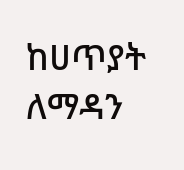ከሀጥያት ለማዳን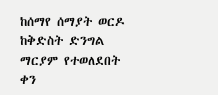ከሰማየ ሰማያት ወርዶ ከቅድስት ድንግል ማርያም የተወለደበት ቀን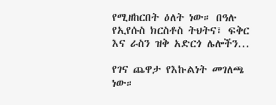የሚዘከርበት ዕለት ነው። በዓሉ የኢየሱስ ክርስቶስ ትህትና፣ ፍቅር እና ራስን ዝቅ አድርጎ ሌሎችን...

የገና ጨዋታ የእኩልነት መገለጫ ነው።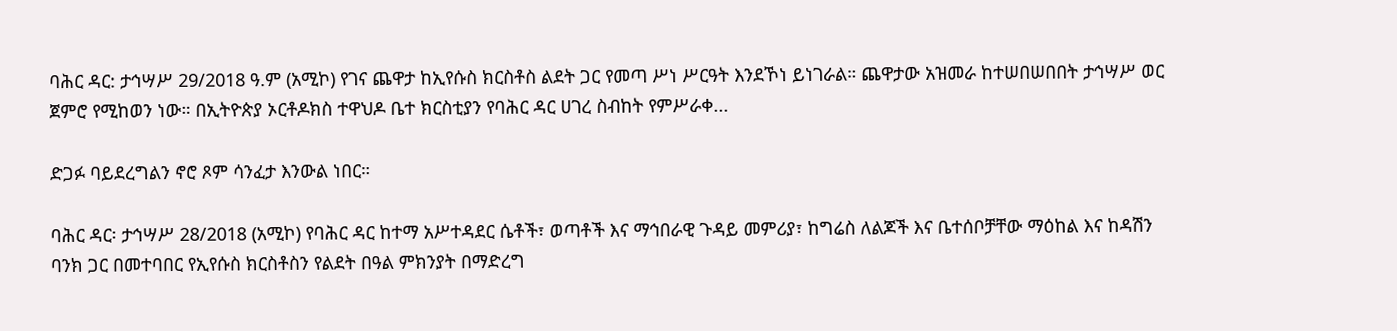ባሕር ዳር: ታኅሣሥ 29/2018 ዓ.ም (አሚኮ) የገና ጨዋታ ከኢየሱስ ክርስቶስ ልደት ጋር የመጣ ሥነ ሥርዓት እንደኾነ ይነገራል። ጨዋታው አዝመራ ከተሠበሠበበት ታኅሣሥ ወር ጀምሮ የሚከወን ነው። በኢትዮጵያ ኦርቶዶክስ ተዋህዶ ቤተ ክርስቲያን የባሕር ዳር ሀገረ ስብከት የምሥራቀ...

ድጋፉ ባይደረግልን ኖሮ ጾም ሳንፈታ እንውል ነበር።

ባሕር ዳር፡ ታኅሣሥ 28/2018 (አሚኮ) የባሕር ዳር ከተማ አሥተዳደር ሴቶች፣ ወጣቶች እና ማኅበራዊ ጉዳይ መምሪያ፣ ከግሬስ ለልጆች እና ቤተሰቦቻቸው ማዕከል እና ከዳሽን ባንክ ጋር በመተባበር የኢየሱስ ክርስቶስን የልደት በዓል ምክንያት በማድረግ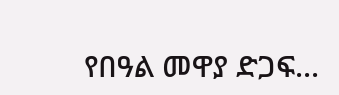የበዓል መዋያ ድጋፍ...